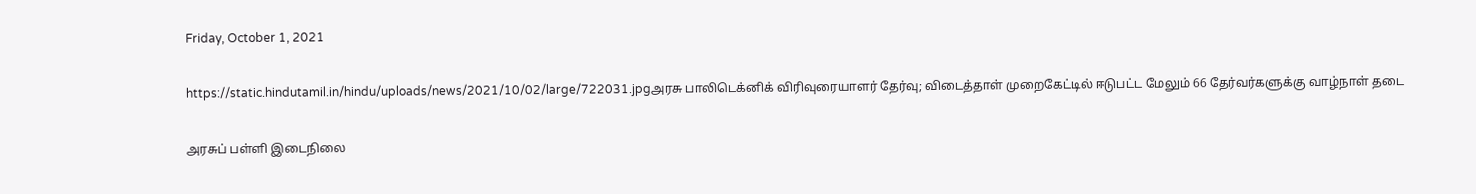Friday, October 1, 2021

https://static.hindutamil.in/hindu/uploads/news/2021/10/02/large/722031.jpgஅரசு பாலிடெக்னிக் விரிவுரையாளர் தேர்வு; விடைத்தாள் முறைகேட்டில் ஈடுபட்ட மேலும் 66 தேர்வர்களுக்கு வாழ்நாள் தடை

அரசுப் பள்ளி இடைநிலை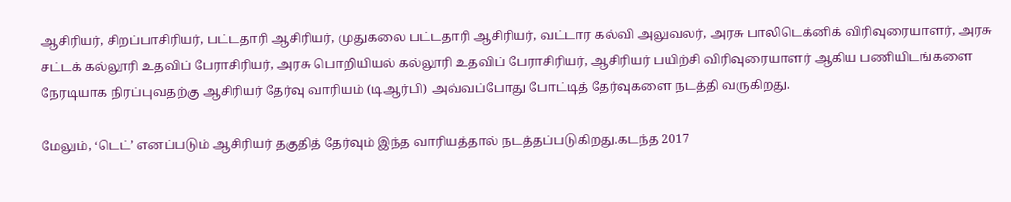ஆசிரியர், சிறப்பாசிரியர், பட்டதாரி ஆசிரியர், முதுகலை பட்டதாரி ஆசிரியர், வட்டார கல்வி அலுவலர், அரசு பாலிடெக்னிக் விரிவுரையாளர், அரசு சட்டக் கல்லூரி உதவிப் பேராசிரியர், அரசு பொறியியல் கல்லூரி உதவிப் பேராசிரியர், ஆசிரியர் பயிற்சி விரிவுரையாளர் ஆகிய பணியிடங்களை நேரடியாக நிரப்புவதற்கு ஆசிரியர் தேர்வு வாரியம் (டிஆர்பி) அவ்வப்போது போட்டித் தேர்வுகளை நடத்தி வருகிறது.

மேலும், ‘டெட்’ எனப்படும் ஆசிரியர் தகுதித் தேர்வும் இந்த வாரியத்தால் நடத்தப்படுகிறது.கடந்த 2017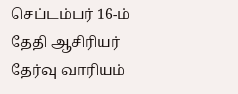செப்டம்பர் 16-ம் தேதி ஆசிரியர் தேர்வு வாரியம்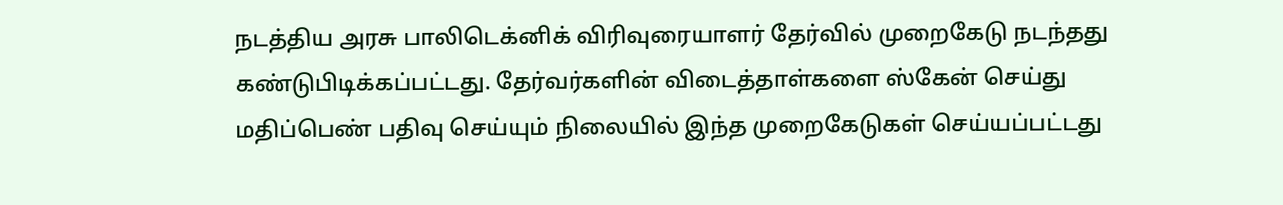நடத்திய அரசு பாலிடெக்னிக் விரிவுரையாளர் தேர்வில் முறைகேடு நடந்தது கண்டுபிடிக்கப்பட்டது. தேர்வர்களின் விடைத்தாள்களை ஸ்கேன் செய்து மதிப்பெண் பதிவு செய்யும் நிலையில் இந்த முறைகேடுகள் செய்யப்பட்டது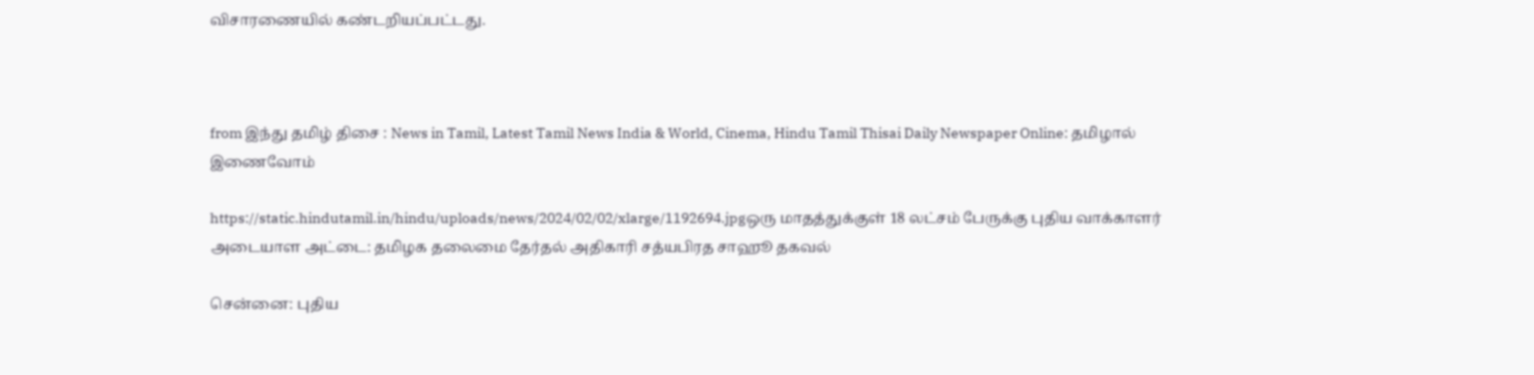விசாரணையில் கண்டறியப்பட்டது.



from இந்து தமிழ் திசை : News in Tamil, Latest Tamil News India & World, Cinema, Hindu Tamil Thisai Daily Newspaper Online: தமிழால் இணைவோம்

https://static.hindutamil.in/hindu/uploads/news/2024/02/02/xlarge/1192694.jpgஒரு மாதத்துக்குள் 18 லட்சம் பேருக்கு புதிய வாக்காளர் அடையாள அட்டை: தமிழக தலைமை தேர்தல் அதிகாரி சத்யபிரத சாஹூ தகவல்

சென்னை: புதிய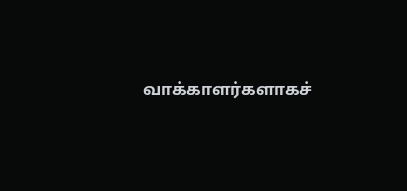வாக்காளர்களாகச்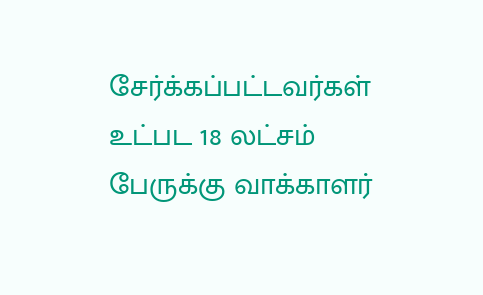சேர்க்கப்பட்டவர்கள் உட்பட 18 லட்சம் பேருக்கு வாக்காளர்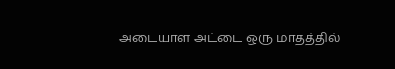அடையாள அட்டை ஒரு மாதத்தில்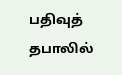பதிவுத் தபாலில்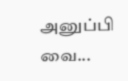அனுப்பி வை...